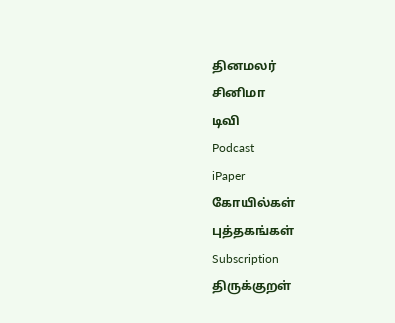தினமலர்
சினிமா
டிவி
Podcast
iPaper
கோயில்கள்
புத்தகங்கள்
Subscription
திருக்குறள்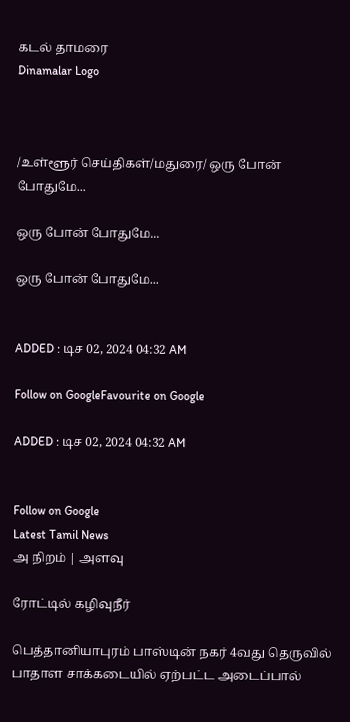கடல் தாமரை
Dinamalar Logo



/உள்ளூர் செய்திகள்/மதுரை/ ஒரு போன் போதுமே...

ஒரு போன் போதுமே...

ஒரு போன் போதுமே...


ADDED : டிச 02, 2024 04:32 AM

Follow on GoogleFavourite on Google

ADDED : டிச 02, 2024 04:32 AM


Follow on Google
Latest Tamil News
அ நிறம் | அளவு

ரோட்டில் கழிவுநீர்

பெத்தானியாபுரம் பாஸ்டின் நகர் 4வது தெருவில் பாதாள சாக்கடையில் ஏற்பட்ட அடைப்பால்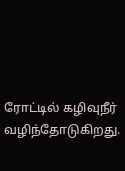ரோட்டில் கழிவுநீர் வழிந்தோடுகிறது.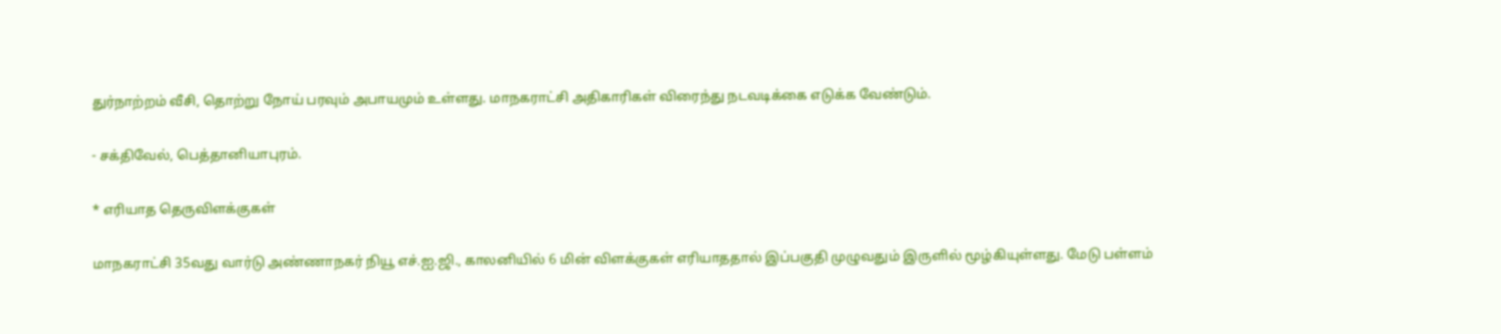துர்நாற்றம் வீசி, தொற்று நோய் பரவும் அபாயமும் உள்ளது. மாநகராட்சி அதிகாரிகள் விரைந்து நடவடிக்கை எடுக்க வேண்டும்.

- சக்திவேல், பெத்தானியாபுரம்.

* எரியாத தெருவிளக்குகள்

மாநகராட்சி 35வது வார்டு அண்ணாநகர் நியூ எச்.ஐ.ஜி., காலனியில் 6 மின் விளக்குகள் எரியாததால் இப்பகுதி முழுவதும் இருளில் மூழ்கியுள்ளது. மேடு பள்ளம்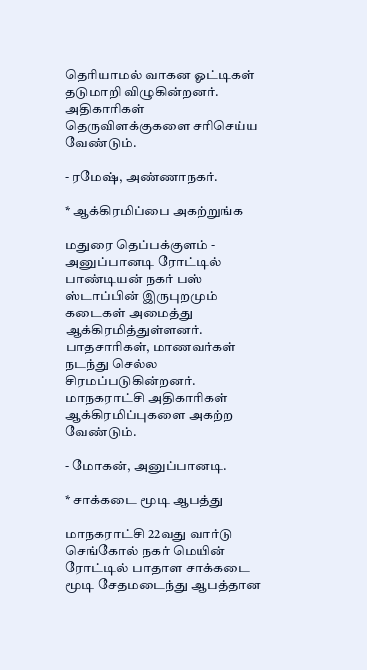தெரியாமல் வாகன ஓட்டிகள் தடுமாறி விழுகின்றனர். அதிகாரிகள் தெருவிளக்குகளை சரிசெய்ய வேண்டும்.

- ரமேஷ், அண்ணாநகர்.

* ஆக்கிரமிப்பை அகற்றுங்க

மதுரை தெப்பக்குளம் - அனுப்பானடி ரோட்டில் பாண்டியன் நகர் பஸ் ஸ்டாப்பின் இருபுறமும் கடைகள் அமைத்து ஆக்கிரமித்துள்ளனர். பாதசாரிகள், மாணவர்கள் நடந்து செல்ல சிரமப்படுகின்றனர். மாநகராட்சி அதிகாரிகள் ஆக்கிரமிப்புகளை அகற்ற வேண்டும்.

- மோகன், அனுப்பானடி.

* சாக்கடை மூடி ஆபத்து

மாநகராட்சி 22வது வார்டு செங்கோல் நகர் மெயின் ரோட்டில் பாதாள சாக்கடை மூடி சேதமடைந்து ஆபத்தான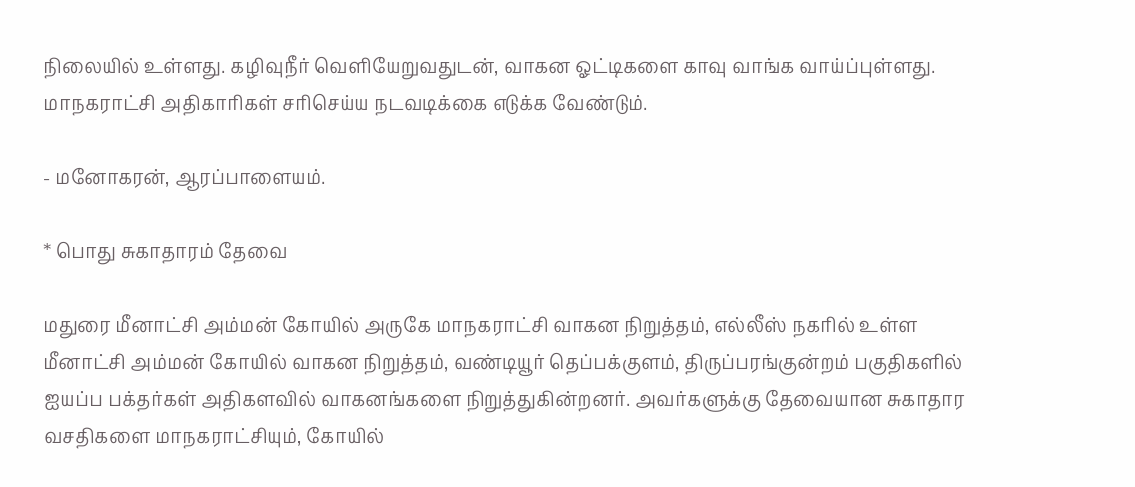நிலையில் உள்ளது. கழிவுநீர் வெளியேறுவதுடன், வாகன ஓட்டிகளை காவு வாங்க வாய்ப்புள்ளது. மாநகராட்சி அதிகாரிகள் சரிசெய்ய நடவடிக்கை எடுக்க வேண்டும்.

- மனோகரன், ஆரப்பாளையம்.

* பொது சுகாதாரம் தேவை

மதுரை மீனாட்சி அம்மன் கோயில் அருகே மாநகராட்சி வாகன நிறுத்தம், எல்லீஸ் நகரில் உள்ள மீனாட்சி அம்மன் கோயில் வாகன நிறுத்தம், வண்டியூர் தெப்பக்குளம், திருப்பரங்குன்றம் பகுதிகளில் ஐயப்ப பக்தர்கள் அதிகளவில் வாகனங்களை நிறுத்துகின்றனர். அவர்களுக்கு தேவையான சுகாதார வசதிகளை மாநகராட்சியும், கோயில்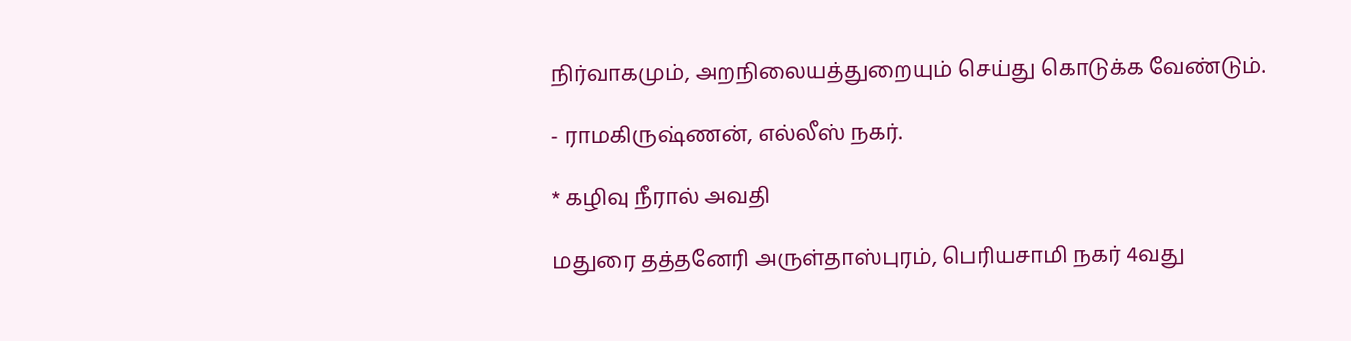நிர்வாகமும், அறநிலையத்துறையும் செய்து கொடுக்க வேண்டும்.

- ராமகிருஷ்ணன், எல்லீஸ் நகர்.

* கழிவு நீரால் அவதி

மதுரை தத்தனேரி அருள்தாஸ்புரம், பெரியசாமி நகர் 4வது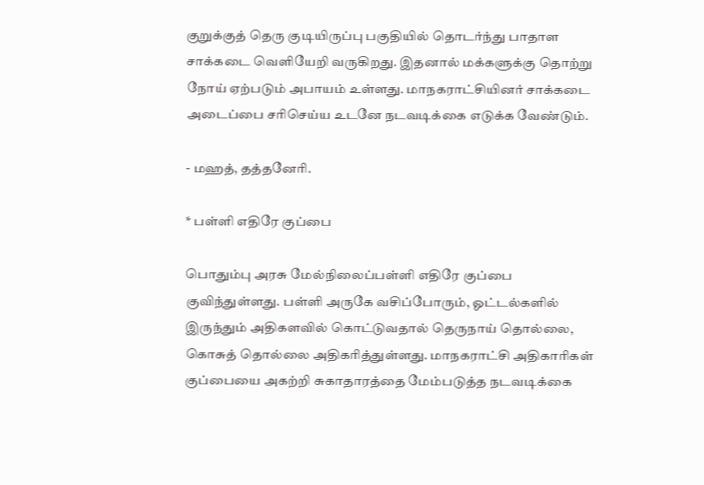குறுக்குத் தெரு குடியிருப்பு பகுதியில் தொடர்ந்து பாதாள சாக்கடை வெளியேறி வருகிறது. இதனால் மக்களுக்கு தொற்று நோய் ஏற்படும் அபாயம் உள்ளது. மாநகராட்சியினர் சாக்கடை அடைப்பை சரிசெய்ய உடனே நடவடிக்கை எடுக்க வேண்டும்.

- மஹத், தத்தனேரி.

* பள்ளி எதிரே குப்பை

பொதும்பு அரசு மேல்நிலைப்பள்ளி எதிரே குப்பை குவிந்துள்ளது. பள்ளி அருகே வசிப்போரும், ஓட்டல்களில் இருந்தும் அதிகளவில் கொட்டுவதால் தெருநாய் தொல்லை, கொசுத் தொல்லை அதிகரித்துள்ளது. மாநகராட்சி அதிகாரிகள் குப்பையை அகற்றி சுகாதாரத்தை மேம்படுத்த நடவடிக்கை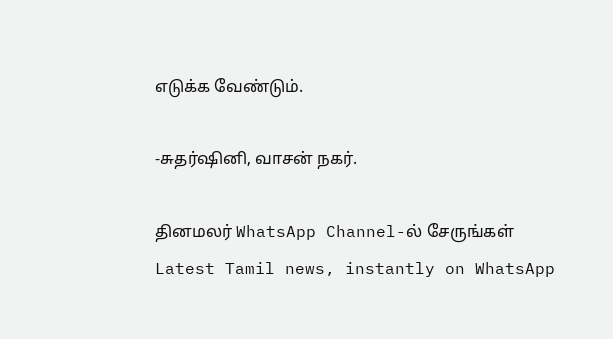எடுக்க வேண்டும்.

-சுதர்ஷினி, வாசன் நகர்.

தினமலர் WhatsApp Channel-ல் சேருங்கள்
Latest Tamil news, instantly on WhatsApp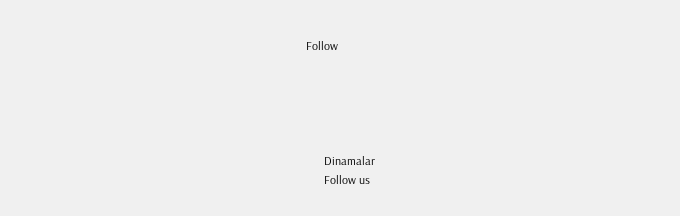Follow





      Dinamalar
      Follow us